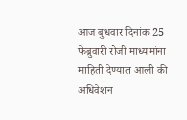आज बुधवार दिनांक 25 फेब्रुवारी रोजी माध्यमांना माहिती देण्यात आली की अधिवेशन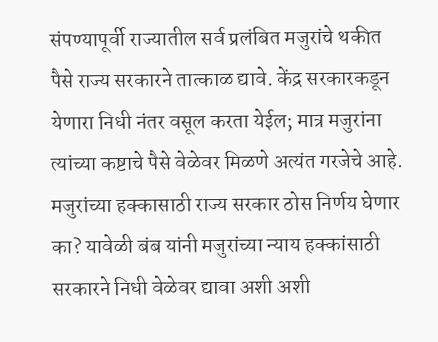संपण्यापूर्वी राज्यातील सर्व प्रलंबित मजुरांचे थकीत पैसे राज्य सरकारने तात्काळ द्यावे. केंद्र सरकारकडून येणारा निधी नंतर वसूल करता येईल; मात्र मजुरांना त्यांच्या कष्टाचे पैसे वेळेवर मिळणे अत्यंत गरजेचे आहे. मजुरांच्या हक्कासाठी राज्य सरकार ठोस निर्णय घेणार का? यावेळी बंब यांनी मजुरांच्या न्याय हक्कांसाठी सरकारने निधी वेळेवर द्यावा अशी अशी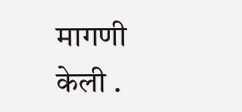मागणी केली .